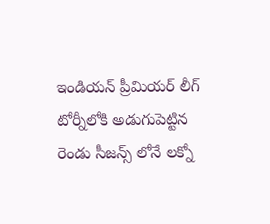ఇండియన్ ప్రీమియర్ లీగ్ టోర్నీలోకి అడుగుపెట్టిన రెండు సీజన్స్ లోనే లక్నో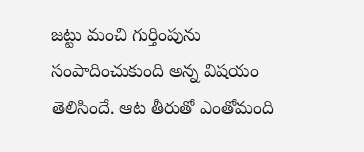జట్టు మంచి గుర్తింపును సంపాదించుకుంది అన్న విషయం తెలిసిందే. ఆట తీరుతో ఎంతోమంది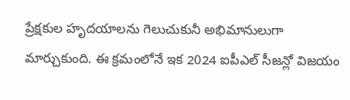ప్రేక్షకుల హృదయాలను గెలుచుకునీ అభిమానులుగా మార్చుకుంది. ఈ క్రమంలోనే ఇక 2024 ఐపీఎల్ సీజన్లో విజయం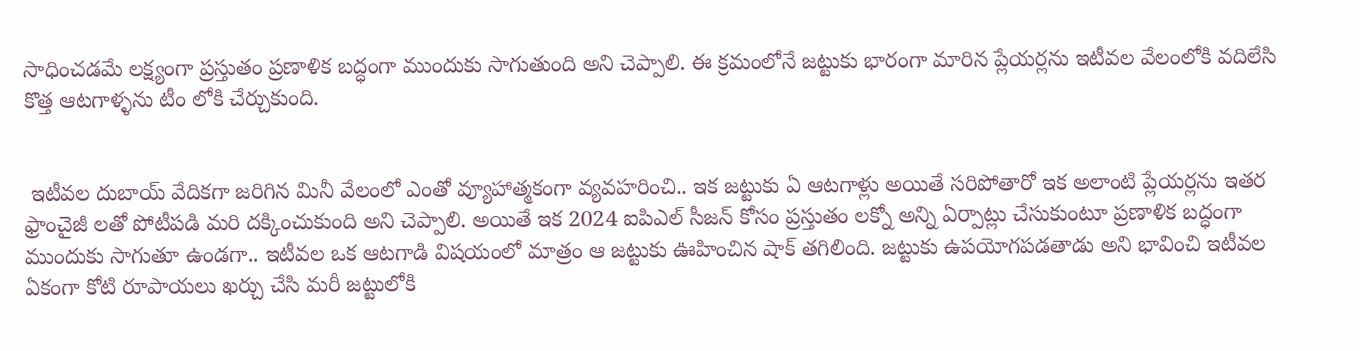సాధించడమే లక్ష్యంగా ప్రస్తుతం ప్రణాళిక బద్ధంగా ముందుకు సాగుతుంది అని చెప్పాలి. ఈ క్రమంలోనే జట్టుకు భారంగా మారిన ప్లేయర్లను ఇటీవల వేలంలోకి వదిలేసి కొత్త ఆటగాళ్ళను టీం లోకి చేర్చుకుంది.


 ఇటీవల దుబాయ్ వేదికగా జరిగిన మినీ వేలంలో ఎంతో వ్యూహాత్మకంగా వ్యవహరించి.. ఇక జట్టుకు ఏ ఆటగాళ్లు అయితే సరిపోతారో ఇక అలాంటి ప్లేయర్లను ఇతర ఫ్రాంచైజీ లతో పోటీపడి మరి దక్కించుకుంది అని చెప్పాలి. అయితే ఇక 2024 ఐపిఎల్ సీజన్ కోసం ప్రస్తుతం లక్నో అన్ని ఏర్పాట్లు చేసుకుంటూ ప్రణాళిక బద్ధంగా ముందుకు సాగుతూ ఉండగా.. ఇటీవల ఒక ఆటగాడి విషయంలో మాత్రం ఆ జట్టుకు ఊహించిన షాక్ తగిలింది. జట్టుకు ఉపయోగపడతాడు అని భావించి ఇటీవల ఏకంగా కోటి రూపాయలు ఖర్చు చేసి మరీ జట్టులోకి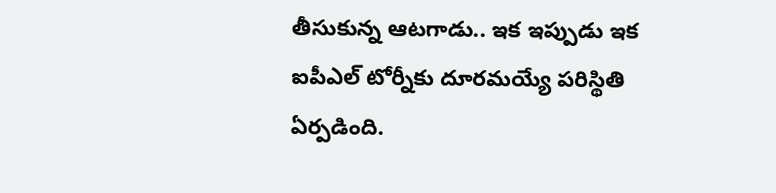తీసుకున్న ఆటగాడు.. ఇక ఇప్పుడు ఇక ఐపీఎల్ టోర్నీకు దూరమయ్యే పరిస్థితి ఏర్పడింది.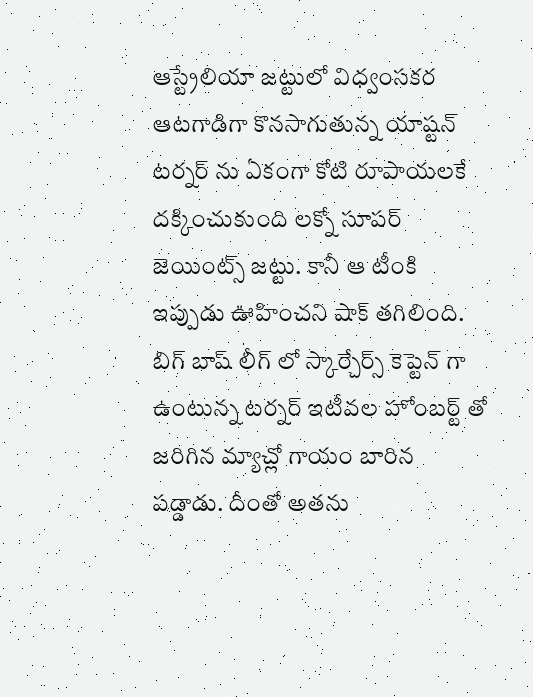ఆస్ట్రేలియా జట్టులో విధ్వంసకర ఆటగాడిగా కొనసాగుతున్న యాష్టన్  టర్నర్ ను ఏకంగా కోటి రూపాయలకే దక్కించుకుంది లక్నో సూపర్ జెయింట్స్ జట్టు. కానీ ఆ టీంకి ఇప్పుడు ఊహించని షాక్ తగిలింది. బిగ్ బాష్ లీగ్ లో స్కార్చేర్స్ కెప్టెన్ గా ఉంటున్న టర్నర్ ఇటీవల హోంబర్ట్ తో జరిగిన మ్యాచ్లో గాయం బారిన పడ్డాడు. దీంతో అతను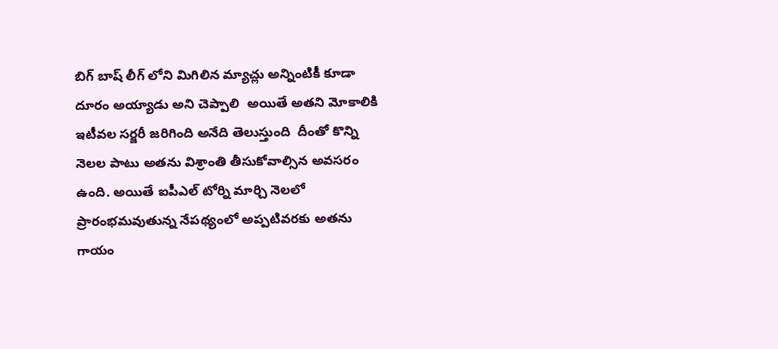బిగ్ బాష్ లీగ్ లోని మిగిలిన మ్యాచ్లు అన్నింటికీ కూడా దూరం అయ్యాడు అని చెప్పాలి  అయితే అతని మోకాలికి ఇటీవల సర్జరీ జరిగింది అనేది తెలుస్తుంది  దీంతో కొన్ని నెలల పాటు అతను విశ్రాంతి తీసుకోవాల్సిన అవసరం ఉంది. అయితే ఐపీఎల్ టోర్ని మార్చి నెలలో ప్రారంభమవుతున్న నేపథ్యంలో అప్పటివరకు అతను గాయం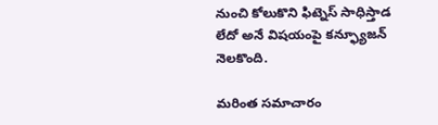నుంచి కోలుకొని ఫిట్నెస్ సాధిస్తాడ లేదో అనే విషయంపై కన్ఫ్యూజన్ నెలకొంది.

మరింత సమాచారం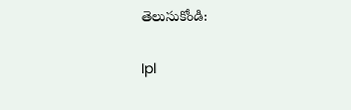తెలుసుకోండి:

Ipl